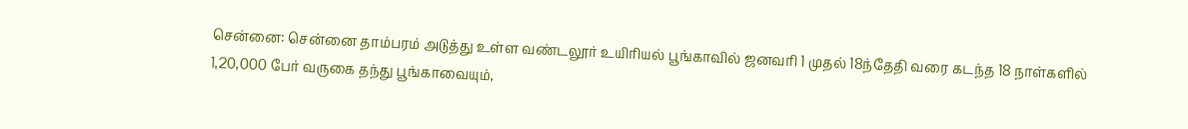சென்னை: சென்னை தாம்பரம் அடுத்து உள்ள வண்டலூர் உயிரியல் பூங்காவில் ஜனவரி 1 முதல் 18ந்தேதி வரை கடந்த 18 நாள்களில் 1,20,000 பேர் வருகை தந்து பூங்காவையும்,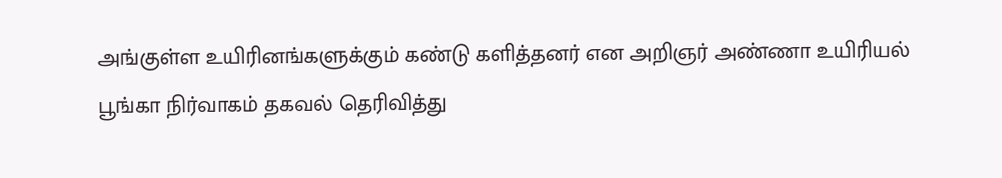அங்குள்ள உயிரினங்களுக்கும் கண்டு களித்தனர் என அறிஞர் அண்ணா உயிரியல் பூங்கா நிர்வாகம் தகவல் தெரிவித்து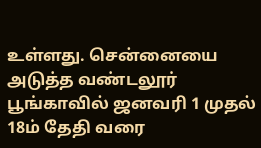உள்ளது. சென்னையை அடுத்த வண்டலூர் பூங்காவில் ஜனவரி 1 முதல் 18ம் தேதி வரை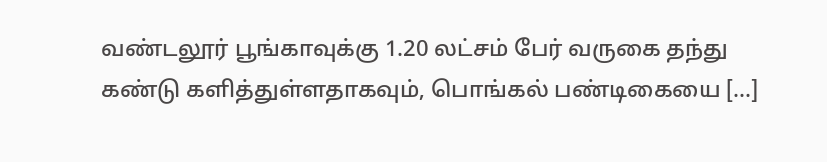வண்டலூர் பூங்காவுக்கு 1.20 லட்சம் பேர் வருகை தந்து கண்டு களித்துள்ளதாகவும், பொங்கல் பண்டிகையை […]